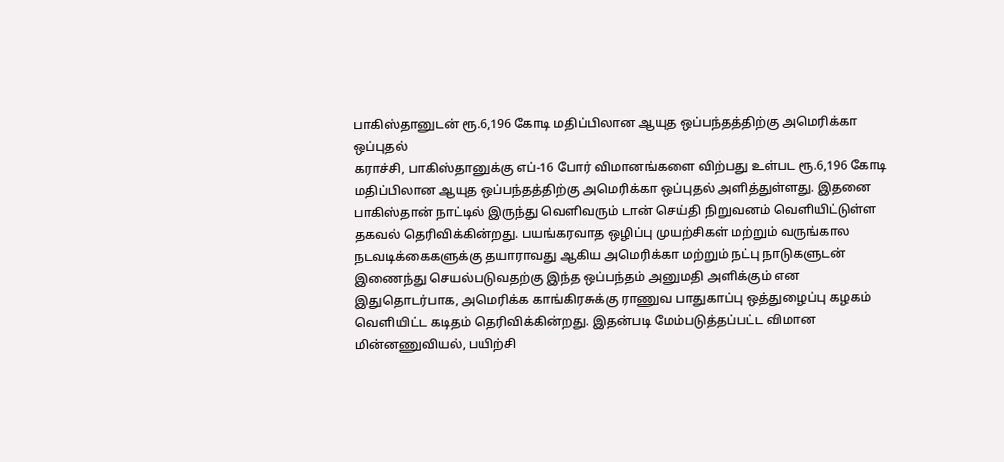பாகிஸ்தானுடன் ரூ.6,196 கோடி மதிப்பிலான ஆயுத ஒப்பந்தத்திற்கு அமெரிக்கா ஒப்புதல்
கராச்சி, பாகிஸ்தானுக்கு எப்-16 போர் விமானங்களை விற்பது உள்பட ரூ.6,196 கோடி மதிப்பிலான ஆயுத ஒப்பந்தத்திற்கு அமெரிக்கா ஒப்புதல் அளித்துள்ளது. இதனை பாகிஸ்தான் நாட்டில் இருந்து வெளிவரும் டான் செய்தி நிறுவனம் வெளியிட்டுள்ள தகவல் தெரிவிக்கின்றது. பயங்கரவாத ஒழிப்பு முயற்சிகள் மற்றும் வருங்கால நடவடிக்கைகளுக்கு தயாராவது ஆகிய அமெரிக்கா மற்றும் நட்பு நாடுகளுடன் இணைந்து செயல்படுவதற்கு இந்த ஒப்பந்தம் அனுமதி அளிக்கும் என இதுதொடர்பாக, அமெரிக்க காங்கிரசுக்கு ராணுவ பாதுகாப்பு ஒத்துழைப்பு கழகம் வெளியிட்ட கடிதம் தெரிவிக்கின்றது. இதன்படி மேம்படுத்தப்பட்ட விமான மின்னணுவியல், பயிற்சி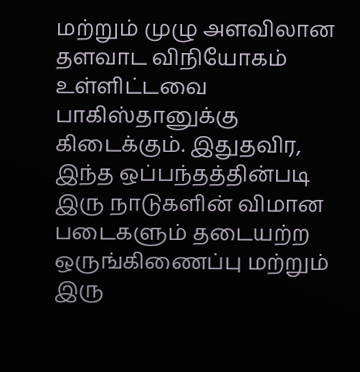மற்றும் முழு அளவிலான தளவாட விநியோகம் உள்ளிட்டவை பாகிஸ்தானுக்கு கிடைக்கும். இதுதவிர, இந்த ஒப்பந்தத்தின்படி இரு நாடுகளின் விமான படைகளும் தடையற்ற ஒருங்கிணைப்பு மற்றும் இரு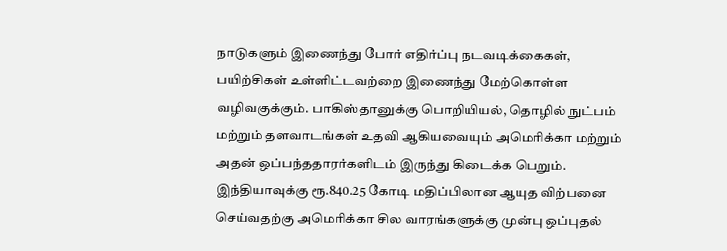நாடுகளும் இணைந்து போர் எதிர்ப்பு நடவடிக்கைகள், பயிற்சிகள் உள்ளிட்டவற்றை இணைந்து மேற்கொள்ள வழிவகுக்கும். பாகிஸ்தானுக்கு பொறியியல், தொழில் நுட்பம் மற்றும் தளவாடங்கள் உதவி ஆகியவையும் அமெரிக்கா மற்றும் அதன் ஒப்பந்ததாரர்களிடம் இருந்து கிடைக்க பெறும். இந்தியாவுக்கு ரூ.840.25 கோடி மதிப்பிலான ஆயுத விற்பனை செய்வதற்கு அமெரிக்கா சில வாரங்களுக்கு முன்பு ஒப்புதல்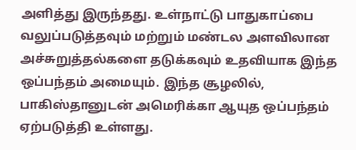அளித்து இருந்தது. உள்நாட்டு பாதுகாப்பை வலுப்படுத்தவும் மற்றும் மண்டல அளவிலான அச்சுறுத்தல்களை தடுக்கவும் உதவியாக இந்த ஒப்பந்தம் அமையும். இந்த சூழலில், பாகிஸ்தானுடன் அமெரிக்கா ஆயுத ஒப்பந்தம் ஏற்படுத்தி உள்ளது.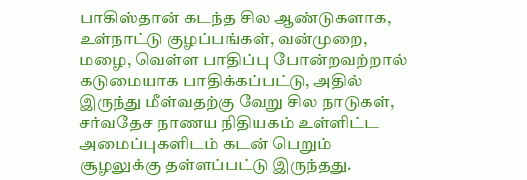பாகிஸ்தான் கடந்த சில ஆண்டுகளாக, உள்நாட்டு குழப்பங்கள், வன்முறை, மழை, வெள்ள பாதிப்பு போன்றவற்றால் கடுமையாக பாதிக்கப்பட்டு, அதில் இருந்து மீள்வதற்கு வேறு சில நாடுகள், சர்வதேச நாணய நிதியகம் உள்ளிட்ட அமைப்புகளிடம் கடன் பெறும் சூழலுக்கு தள்ளப்பட்டு இருந்தது.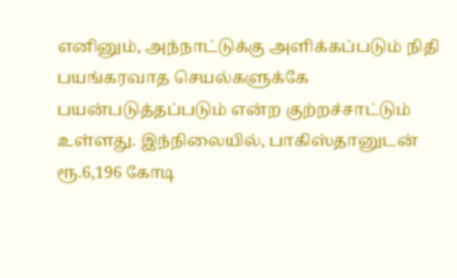எனினும், அந்நாட்டுக்கு அளிக்கப்படும் நிதி பயங்கரவாத செயல்களுக்கே பயன்படுத்தப்படும் என்ற குற்றச்சாட்டும் உள்ளது. இந்நிலையில், பாகிஸ்தானுடன் ரூ.6,196 கோடி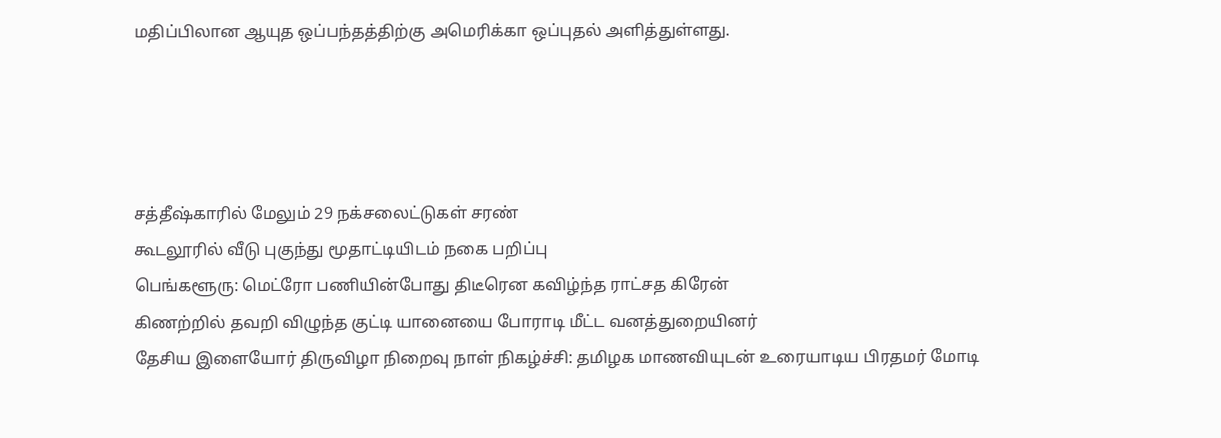மதிப்பிலான ஆயுத ஒப்பந்தத்திற்கு அமெரிக்கா ஒப்புதல் அளித்துள்ளது.




சத்தீஷ்காரில் மேலும் 29 நக்சலைட்டுகள் சரண்
கூடலூரில் வீடு புகுந்து மூதாட்டியிடம் நகை பறிப்பு
பெங்களூரு: மெட்ரோ பணியின்போது திடீரென கவிழ்ந்த ராட்சத கிரேன்
கிணற்றில் தவறி விழுந்த குட்டி யானையை போராடி மீட்ட வனத்துறையினர்
தேசிய இளையோர் திருவிழா நிறைவு நாள் நிகழ்ச்சி: தமிழக மாணவியுடன் உரையாடிய பிரதமர் மோடி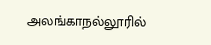அலங்காநல்லூரில்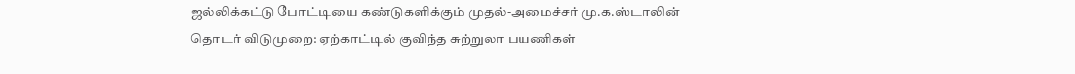ஜல்லிக்கட்டு போட்டியை கண்டுகளிக்கும் முதல்-அமைச்சர் மு.க.ஸ்டாலின்
தொடர் விடுமுறை: ஏற்காட்டில் குவிந்த சுற்றுலா பயணிகள்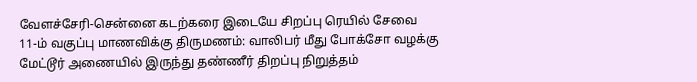வேளச்சேரி-சென்னை கடற்கரை இடையே சிறப்பு ரெயில் சேவை
11-ம் வகுப்பு மாணவிக்கு திருமணம்: வாலிபர் மீது போக்சோ வழக்கு
மேட்டூர் அணையில் இருந்து தண்ணீர் திறப்பு நிறுத்தம்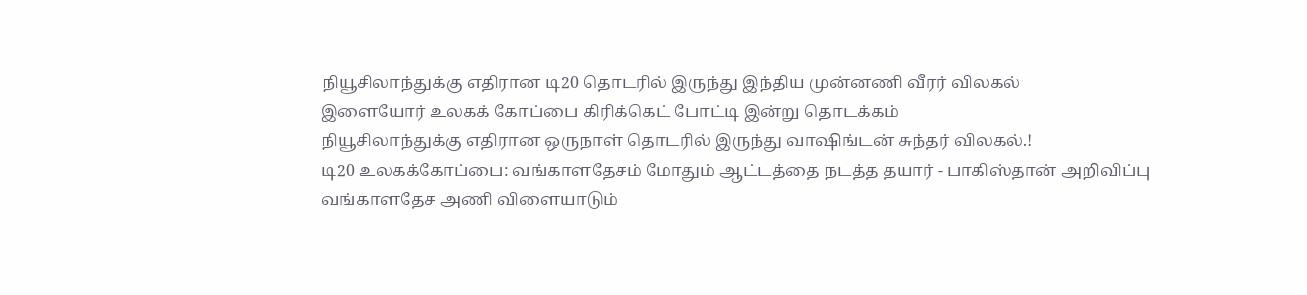நியூசிலாந்துக்கு எதிரான டி20 தொடரில் இருந்து இந்திய முன்னணி வீரர் விலகல்
இளையோர் உலகக் கோப்பை கிரிக்கெட் போட்டி இன்று தொடக்கம்
நியூசிலாந்துக்கு எதிரான ஒருநாள் தொடரில் இருந்து வாஷிங்டன் சுந்தர் விலகல்.!
டி20 உலகக்கோப்பை: வங்காளதேசம் மோதும் ஆட்டத்தை நடத்த தயார் - பாகிஸ்தான் அறிவிப்பு
வங்காளதேச அணி விளையாடும்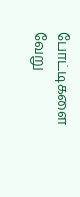போட்டிகளை வேறு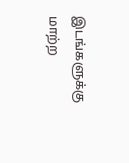இடங்களுக்கு மாற்ற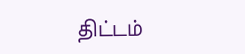திட்டம்